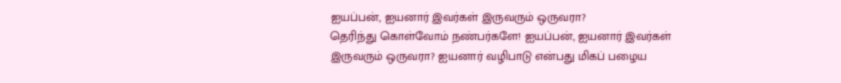ஐயப்பன், ஐயனார் இவர்கள் இருவரும் ஒருவரா?
தெரிந்து கொள்வோம் நண்பர்களே! ஐயப்பன், ஐயனார் இவர்கள் இருவரும் ஒருவரா? ஐயனார் வழிபாடு என்பது மிகப் பழைய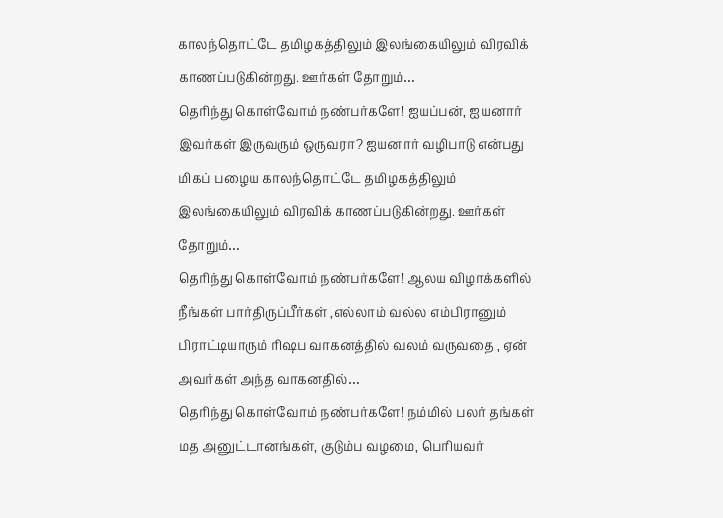காலந்தொட்டே தமிழகத்திலும் இலங்கையிலும் விரவிக் காணப்படுகின்றது. ஊர்கள் தோறும்…
தெரிந்து கொள்வோம் நண்பர்களே! ஐயப்பன், ஐயனார் இவர்கள் இருவரும் ஒருவரா? ஐயனார் வழிபாடு என்பது மிகப் பழைய காலந்தொட்டே தமிழகத்திலும் இலங்கையிலும் விரவிக் காணப்படுகின்றது. ஊர்கள் தோறும்…
தெரிந்து கொள்வோம் நண்பர்களே! ஆலய விழாக்களில் நீங்கள் பார்திருப்பீர்கள் ,எல்லாம் வல்ல எம்பிரானும் பிராட்டியாரும் ரிஷப வாகனத்தில் வலம் வருவதை , ஏன் அவர்கள் அந்த வாகனதில்…
தெரிந்து கொள்வோம் நண்பர்களே! நம்மில் பலர் தங்கள் மத அனுட்டானங்கள், குடும்ப வழமை, பெரியவர்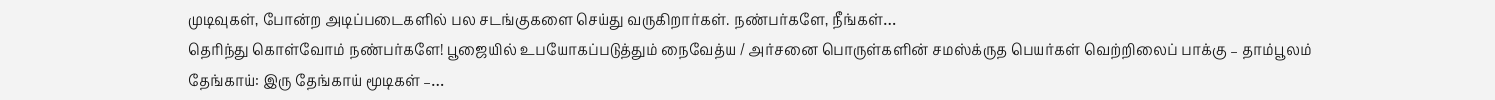முடிவுகள், போன்ற அடிப்படைகளில் பல சடங்குகளை செய்து வருகிறார்கள். நண்பர்களே, நீங்கள்…
தெரிந்து கொள்வோம் நண்பர்களே! பூஜையில் உபயோகப்படுத்தும் நைவேத்ய / அர்சனை பொருள்களின் சமஸ்க்ருத பெயர்கள் வெற்றிலைப் பாக்கு – தாம்பூலம் தேங்காய்: இரு தேங்காய் மூடிகள் –…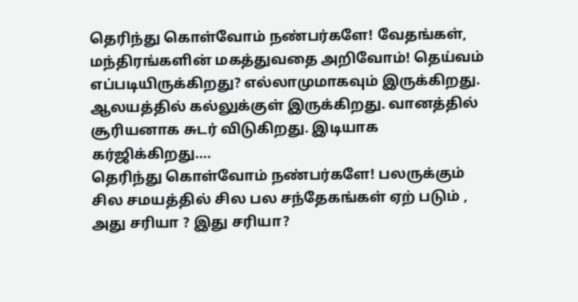தெரிந்து கொள்வோம் நண்பர்களே! வேதங்கள், மந்திரங்களின் மகத்துவதை அறிவோம்! தெய்வம் எப்படியிருக்கிறது? எல்லாமுமாகவும் இருக்கிறது. ஆலயத்தில் கல்லுக்குள் இருக்கிறது. வானத்தில் சூரியனாக சுடர் விடுகிறது. இடியாக கர்ஜிக்கிறது….
தெரிந்து கொள்வோம் நண்பர்களே! பலருக்கும் சில சமயத்தில் சில பல சந்தேகங்கள் ஏற் படும் , அது சரியா ? இது சரியா?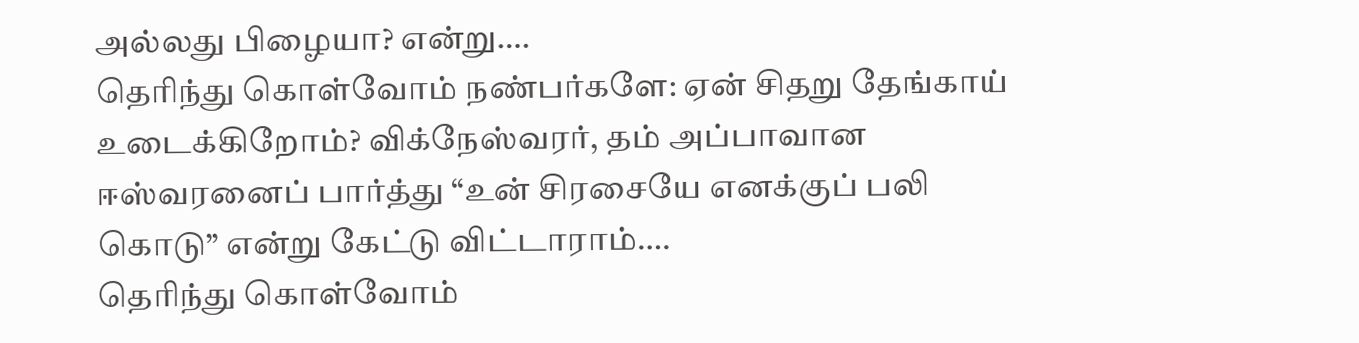அல்லது பிழையா? என்று….
தெரிந்து கொள்வோம் நண்பர்களே: ஏன் சிதறு தேங்காய் உடைக்கிறோம்? விக்நேஸ்வரர், தம் அப்பாவான ஈஸ்வரனைப் பார்த்து “உன் சிரசையே எனக்குப் பலி கொடு” என்று கேட்டு விட்டாராம்….
தெரிந்து கொள்வோம்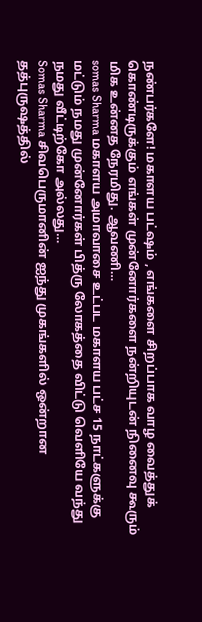நண்பர்களே! மகாளய பட்ஷம் , எங்களை சிறப்பாக வாழ வைத்துக் கொண்டிருக்கும் எங்கள் முன்னோர்களை நன்றியுடன் நினைவு கூரும் மிக உன்னத நேரமிது. ஆவணி…
somas Sharma மகாளய அமாவாசை உட்பட மகாளய பட்ச 15 நாட்களுக்கு மட்டும் நமது முன்னோர்கள் பித்ரு லோகத்தை விட்டு வெளியே வந்து நமது வீட்டிற்கோ அல்லது…
Somas Sharma சிவபெருமானின் ஐந்து முகங்களில் ஒன்றான தத்புருஷத்தில்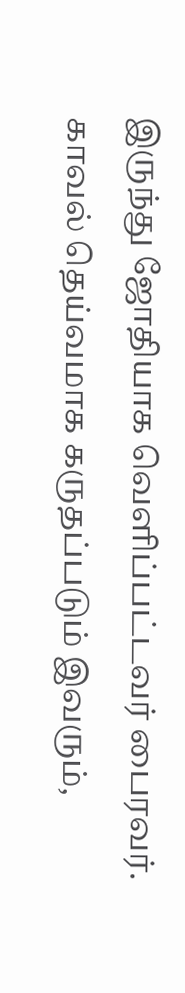இருந்து ஜோதியாக வெளிப்பட்டவர் பைரவர். காவல் தெய்வமாக கருதப்படும் இவரும்,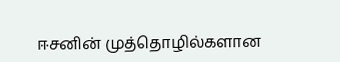ஈசனின் முத்தொழில்களான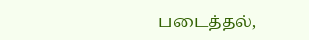படைத்தல்,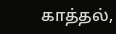காத்தல்,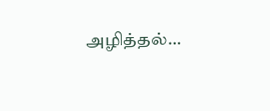அழித்தல்…